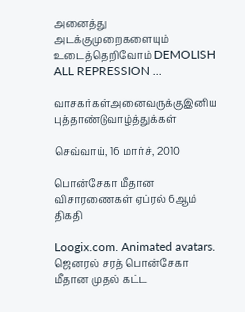அனைத்து அடக்குமுறைகளையும் உடைத்தெறிவோம் DEMOLISH ALL REPRESSION ...

வாசகர்கள்அனைவருக்குஇனிய புத்தாண்டுவாழ்த்துக்கள்

செவ்வாய், 16 மார்ச், 2010

பொன்சேகா மீதான விசாரணைகள் ஏப்ரல் 6ஆம் திகதி

Loogix.com. Animated avatars.  ஜெனரல் சரத் பொன்சேகா மீதான முதல் கட்ட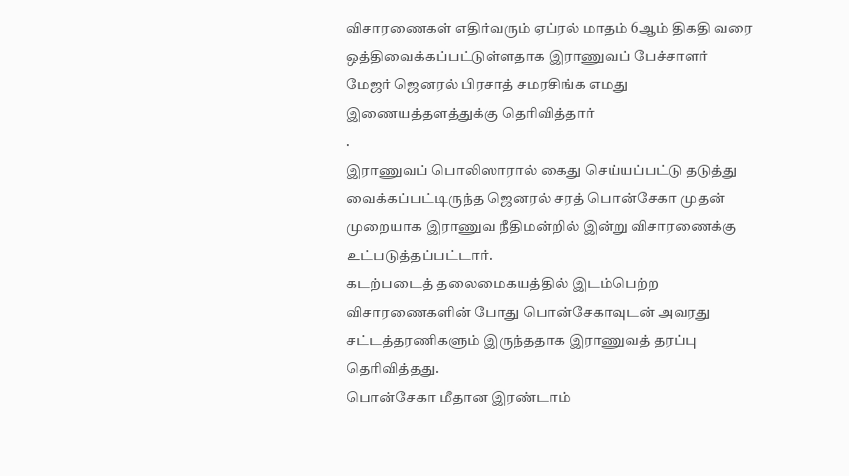விசாரணைகள் எதிர்வரும் ஏப்ரல் மாதம் 6ஆம் திகதி வரை ஒத்திவைக்கப்பட்டுள்ளதாக இராணுவப் பேச்சாளர் மேஜர் ஜெனரல் பிரசாத் சமரசிங்க எமது  இணையத்தளத்துக்கு தெரிவித்தார்
.
இராணுவப் பொலிஸாரால் கைது செய்யப்பட்டு தடுத்து வைக்கப்பட்டிருந்த ஜெனரல் சரத் பொன்சேகா முதன் முறையாக இராணுவ நீதிமன்றில் இன்று விசாரணைக்கு உட்படுத்தப்பட்டார்.
கடற்படைத் தலைமைகயத்தில் இடம்பெற்ற விசாரணைகளின் போது பொன்சேகாவுடன் அவரது சட்டத்தரணிகளும் இருந்ததாக இராணுவத் தரப்பு தெரிவித்தது.
பொன்சேகா மீதான இரண்டாம்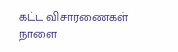கட்ட விசாரணைகள் நாளை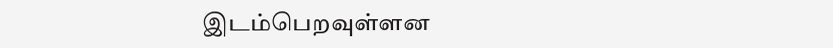இடம்பெறவுள்ளன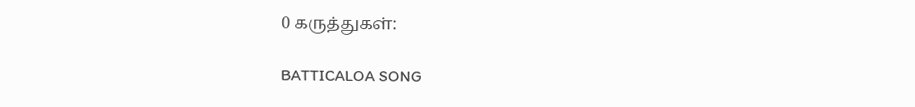0 கருத்துகள்:

BATTICALOA SONG